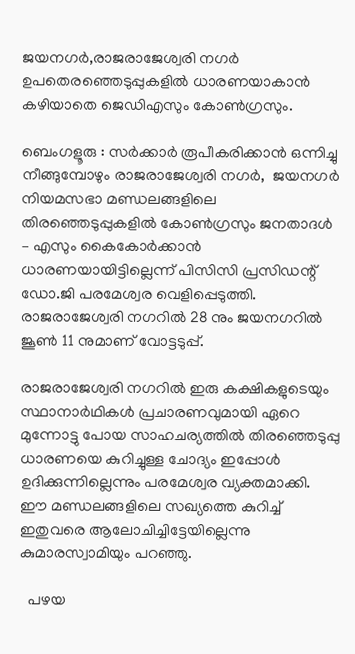ജയനഗർ,രാജരാജേശ്വരി നഗർ ഉപതെരഞ്ഞെടുപ്പുകളിൽ ധാരണയാകാൻ കഴിയാതെ ജെഡിഎസും കോൺഗ്രസും.

ബെംഗളൂരു : സർക്കാർ രൂപീകരിക്കാൻ‌ ഒന്നിച്ചു നീങ്ങുമ്പോഴും രാജരാജേശ്വരി നഗർ,  ജയനഗർ നിയമസഭാ മണ്ഡലങ്ങളിലെ തിരഞ്ഞെടുപ്പുകളിൽ കോൺഗ്രസും ജനതാദൾ – എസും കൈകോർക്കാൻ ധാരണയായിട്ടില്ലെന്ന് പിസിസി പ്രസിഡന്റ് ഡോ.ജി പരമേശ്വര വെളിപ്പെടുത്തി.   രാജരാജേശ്വരി നഗറിൽ 28 നും ജയനഗറിൽ ജൂൺ 11 നുമാണ് വോട്ടടുപ്പ്.

രാജരാജേശ്വരി നഗറിൽ ഇരു കക്ഷികളുടെയും സ്ഥാനാർഥികൾ പ്രചാരണവുമായി ഏറെ മുന്നോട്ടു പോയ സാഹചര്യത്തിൽ തിരഞ്ഞെടുപ്പു ധാരണയെ കുറിച്ചുള്ള ചോദ്യം ഇപ്പോൾ ഉദിക്കുന്നില്ലെന്നും പരമേശ്വര വ്യക്തമാക്കി. ഈ മണ്ഡലങ്ങളിലെ സഖ്യത്തെ കുറിച്ച് ഇതുവരെ ആലോചിച്ചിട്ടേയില്ലെന്നു കുമാരസ്വാമിയും പറഞ്ഞു.

  പഴയ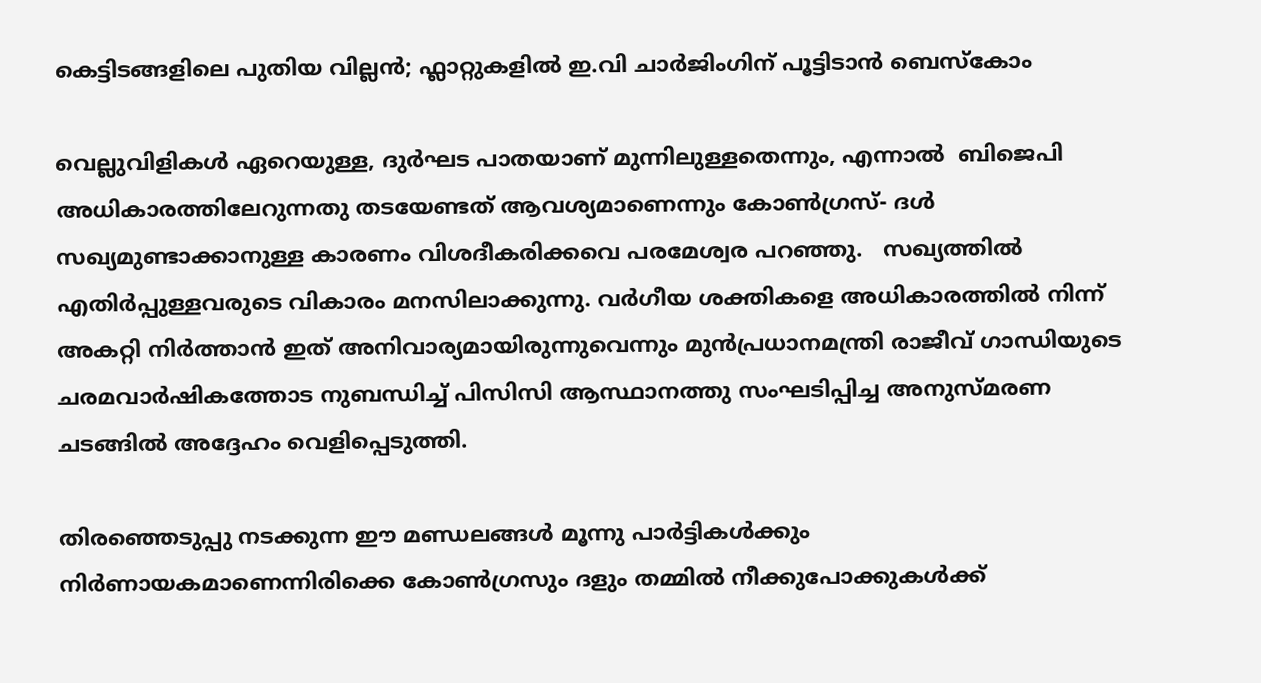കെട്ടിടങ്ങളിലെ പുതിയ വില്ലൻ; ഫ്ലാറ്റുകളിൽ ഇ.വി ചാർജിംഗിന് പൂട്ടിടാൻ ബെസ്കോം

വെല്ലുവിളികൾ ഏറെയുള്ള, ദുർഘട പാതയാണ് മുന്നിലുള്ളതെന്നും, എന്നാൽ  ബിജെപി അധികാരത്തിലേറുന്നതു തടയേണ്ടത് ആവശ്യമാണെന്നും കോൺഗ്രസ്- ദൾ സഖ്യമുണ്ടാക്കാനുള്ള കാരണം വിശദീകരിക്കവെ പരമേശ്വര പറഞ്ഞു.   സഖ്യത്തിൽ എതിർപ്പുള്ളവരുടെ വികാരം മനസിലാക്കുന്നു. വർഗീയ ശക്തികളെ അധികാരത്തിൽ നിന്ന് അകറ്റി നിർത്താൻ ഇത് അനിവാര്യമായിരുന്നുവെന്നും മുൻപ്രധാനമന്ത്രി രാജീവ് ഗാന്ധിയുടെ ചരമവാർഷികത്തോട നുബന്ധിച്ച് പിസിസി ആസ്ഥാനത്തു സംഘടിപ്പിച്ച അനുസ്മരണ ചടങ്ങിൽ അദ്ദേഹം വെളിപ്പെടുത്തി.

തിരഞ്ഞെടുപ്പു നടക്കുന്ന ഈ മണ്ഡലങ്ങൾ മൂന്നു പാർട്ടികൾക്കും നിർണായകമാണെന്നിരിക്കെ കോൺഗ്രസും ദളും തമ്മിൽ നീക്കുപോക്കുകൾക്ക്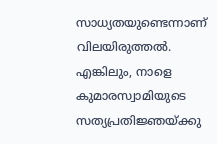സാധ്യതയുണ്ടെന്നാണ് വിലയിരുത്തൽ.  എങ്കിലും, നാളെ കുമാരസ്വാമിയുടെ സത്യപ്രതിജ്ഞയ്ക്കു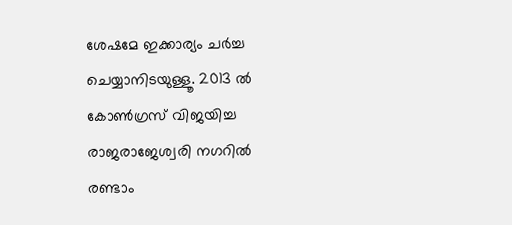ശേഷമേ ഇക്കാര്യം ചർച്ച ചെയ്യാനിടയുള്ളൂ. 2013 ൽ കോൺഗ്രസ് വിജയിച്ച രാജരാജേശ്വരി നഗറിൽ   രണ്ടാം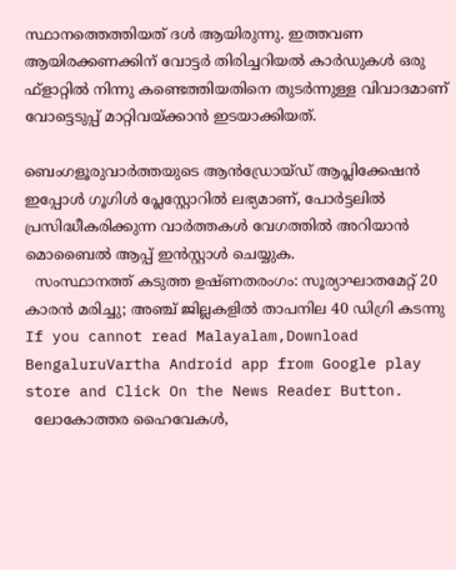സ്ഥാനത്തെത്തിയത് ദൾ ആയിരുന്നു. ഇത്തവണ ആയിരക്കണക്കിന് വോട്ടർ തിരിച്ചറിയൽ കാർഡുകൾ ഒരു ഫ്ളാറ്റിൽ നിന്നു കണ്ടെത്തിയതിനെ തുടർന്നുള്ള വിവാദമാണ് വോട്ടെടുപ്പ് മാറ്റിവയ്ക്കാൻ ഇടയാക്കിയത്.

ബെംഗളൂരുവാർത്തയുടെ ആൻഡ്രോയ്ഡ് ആപ്ലിക്കേഷൻ ഇപ്പോൾ ഗൂഗിൾ പ്ലേസ്റ്റോറിൽ ലഭ്യമാണ്, പോർട്ടലിൽ പ്രസിദ്ധീകരിക്കുന്ന വാർത്തകൾ വേഗത്തിൽ അറിയാൻ മൊബൈൽ ആപ്പ് ഇൻസ്റ്റാൾ ചെയ്യുക.
  സംസ്ഥാനത്ത് കടുത്ത ഉഷ്ണതരംഗം: സൂര്യാഘാതമേറ്റ് 20 കാരൻ മരിച്ചു; അഞ്ച് ജില്ലകളിൽ താപനില 40 ഡിഗ്രി കടന്നു
If you cannot read Malayalam,Download BengaluruVartha Android app from Google play store and Click On the News Reader Button.
  ലോകോത്തര ഹൈവേകൾ,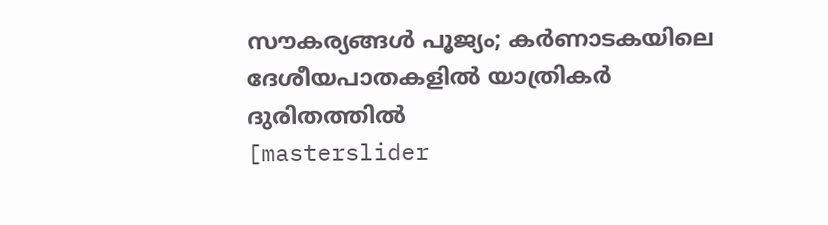സൗകര്യങ്ങൾ പൂജ്യം; കർണാടകയിലെ ദേശീയപാതകളിൽ യാത്രികർ ദുരിതത്തിൽ
[masterslider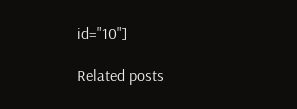id="10"]

Related posts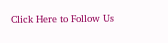Click Here to Follow Us